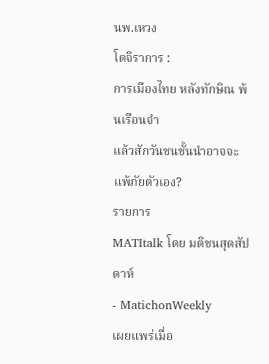นพ.เหวง
โตจิราการ :
การเมืองไทย หลังทักษิณ พ้นเรือนจำ
แล้วสักวันชนชั้นนำอาจจะแพ้ภัยตัวเอง?
รายการ
MATItalk โดย มติชนสุดสัปดาห์
- MatichonWeekly
เผยแพร่เมื่อ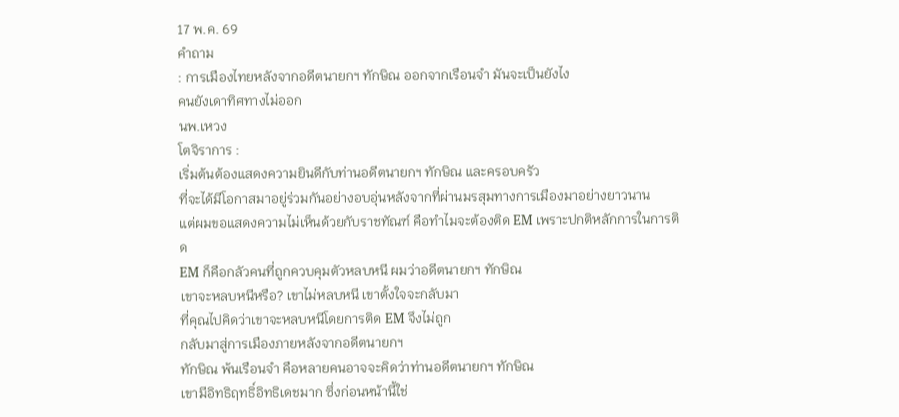17 พ.ค. 69
คำถาม
: การเมืองไทยหลังจากอดีตนายกฯ ทักษิณ ออกจากเรือนจำ มันจะเป็นยังไง
คนยังเดาทิศทางไม่ออก
นพ.เหวง
โตจิราการ :
เริ่มต้นต้องแสดงความยินดีกับท่านอดีตนายกฯ ทักษิณ และครอบครัว
ที่จะได้มีโอกาสมาอยู่ร่วมกันอย่างอบอุ่นหลังจากที่ผ่านมรสุมทางการเมืองมาอย่างยาวนาน
แต่ผมขอแสดงความไม่เห็นด้วยกับราชทัณฑ์ คือทำไมจะต้องติด EM เพราะปกติหลักการในการติด
EM ก็คือกลัวคนที่ถูกควบคุมตัวหลบหนี ผมว่าอดีตนายกฯ ทักษิณ
เขาจะหลบหนีหรือ? เขาไม่หลบหนี เขาตั้งใจจะกลับมา
ที่คุณไปคิดว่าเขาจะหลบหนีโดยการติด EM จึงไม่ถูก
กลับมาสู่การเมืองภายหลังจากอดีตนายกฯ
ทักษิณ พ้นเรือนจำ คือหลายคนอาจจะคิดว่าท่านอดีตนายกฯ ทักษิณ
เขามีอิทธิฤทธิ์อิทธิเดชมาก ซึ่งก่อนหน้านี้ใช่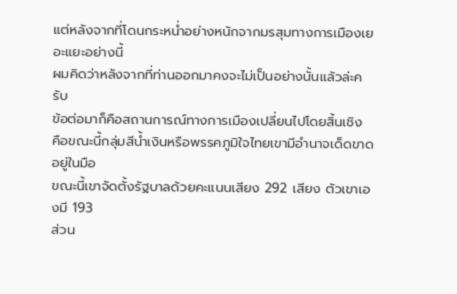แต่หลังจากที่โดนกระหน่ำอย่างหนักจากมรสุมทางการเมืองเยอะแยะอย่างนี้
ผมคิดว่าหลังจากที่ท่านออกมาคงจะไม่เป็นอย่างนั้นแล้วล่ะครับ
ข้อต่อมาก็คือสถานการณ์ทางการเมืองเปลี่ยนไปโดยสิ้นเชิง
คือขณะนี้กลุ่มสีน้ำเงินหรือพรรคภูมิใจไทยเขามีอำนาจเด็ดขาดอยู่ในมือ
ขณะนี้เขาจัดตั้งรัฐบาลด้วยคะแนนเสียง 292 เสียง ตัวเขาเองมี 193
ส่วน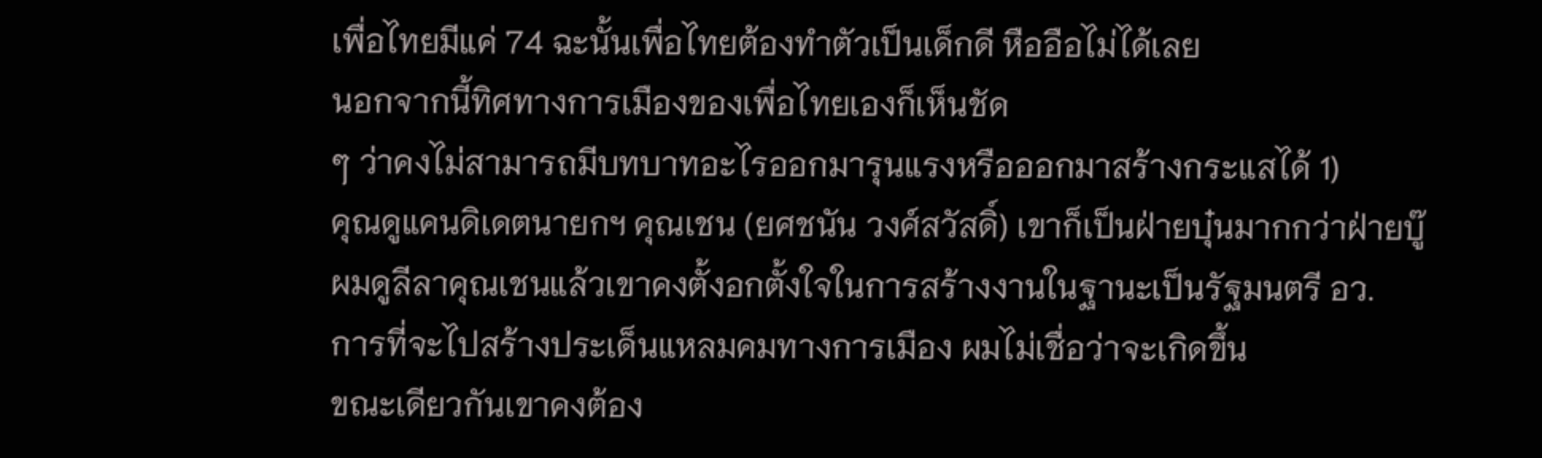เพื่อไทยมีแค่ 74 ฉะนั้นเพื่อไทยต้องทำตัวเป็นเด็กดี หืออือไม่ได้เลย
นอกจากนี้ทิศทางการเมืองของเพื่อไทยเองก็เห็นชัด
ๆ ว่าคงไม่สามารถมีบทบาทอะไรออกมารุนแรงหรือออกมาสร้างกระแสได้ 1)
คุณดูแคนดิเดตนายกฯ คุณเชน (ยศชนัน วงศ์สวัสดิ์) เขาก็เป็นฝ่ายบุ๋นมากกว่าฝ่ายบู๊
ผมดูลีลาคุณเชนแล้วเขาคงตั้งอกตั้งใจในการสร้างงานในฐานะเป็นรัฐมนตรี อว.
การที่จะไปสร้างประเด็นแหลมคมทางการเมือง ผมไม่เชื่อว่าจะเกิดขึ้น
ขณะเดียวกันเขาคงต้อง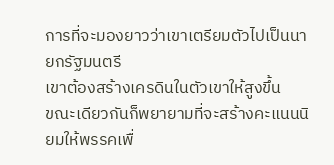การที่จะมองยาวว่าเขาเตรียมตัวไปเป็นนายกรัฐมนตรี
เขาต้องสร้างเครดินในตัวเขาให้สูงขึ้น
ขณะเดียวกันก็พยายามที่จะสร้างคะแนนนิยมให้พรรคเพื่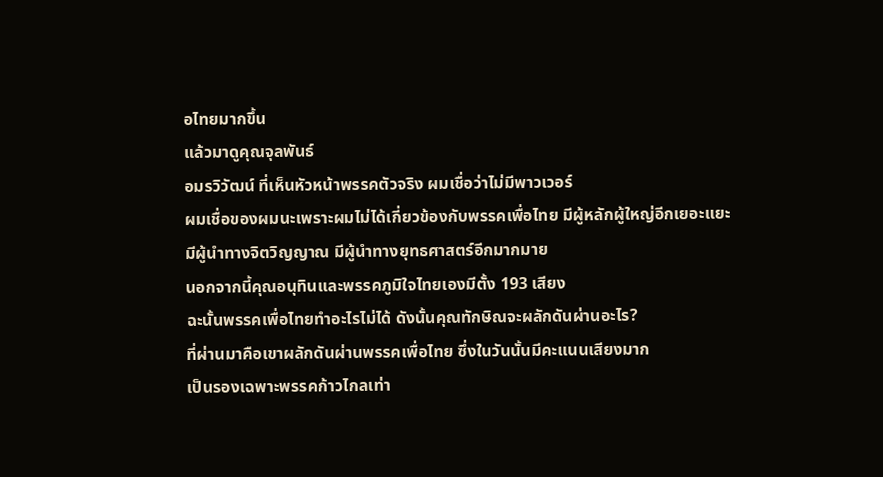อไทยมากขึ้น
แล้วมาดูคุณจุลพันธ์
อมรวิวัฒน์ ที่เห็นหัวหน้าพรรคตัวจริง ผมเชื่อว่าไม่มีพาวเวอร์
ผมเชื่อของผมนะเพราะผมไม่ได้เกี่ยวข้องกับพรรคเพื่อไทย มีผู้หลักผู้ใหญ่อีกเยอะแยะ
มีผู้นำทางจิตวิญญาณ มีผู้นำทางยุทธศาสตร์อีกมากมาย
นอกจากนี้คุณอนุทินและพรรคภูมิใจไทยเองมีตั้ง 193 เสียง
ฉะนั้นพรรคเพื่อไทยทำอะไรไม่ได้ ดังนั้นคุณทักษิณจะผลักดันผ่านอะไร?
ที่ผ่านมาคือเขาผลักดันผ่านพรรคเพื่อไทย ซึ่งในวันนั้นมีคะแนนเสียงมาก
เป็นรองเฉพาะพรรคก้าวไกลเท่า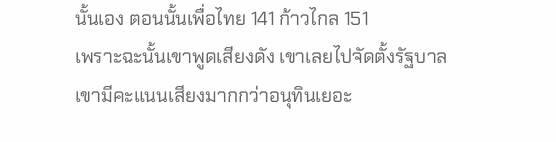นั้นเอง ตอนนั้นเพื่อไทย 141 ก้าวไกล 151
เพราะฉะนั้นเขาพูดเสียงดัง เขาเลยไปจัดตั้งรัฐบาล
เขามีคะแนนเสียงมากกว่าอนุทินเยอะ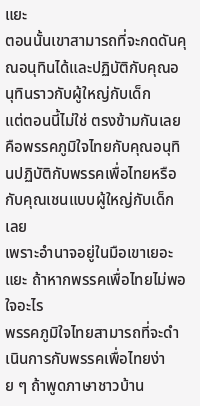แยะ
ตอนนั้นเขาสามารถที่จะกดดันคุณอนุทินได้และปฏิบัติกับคุณอนุทินราวกับผู้ใหญ่กับเด็ก
แต่ตอนนี้ไม่ใช่ ตรงข้ามกันเลย
คือพรรคภูมิใจไทยกับคุณอนุทินปฏิบัติกับพรรคเพื่อไทยหรือกับคุณเชนแบบผู้ใหญ่กับเด็กเลย
เพราะอำนาจอยู่ในมือเขาเยอะแยะ ถ้าหากพรรคเพื่อไทยไม่พอใจอะไร
พรรคภูมิใจไทยสามารถที่จะดำเนินการกับพรรคเพื่อไทยง่าย ๆ ถ้าพูดภาษาชาวบ้าน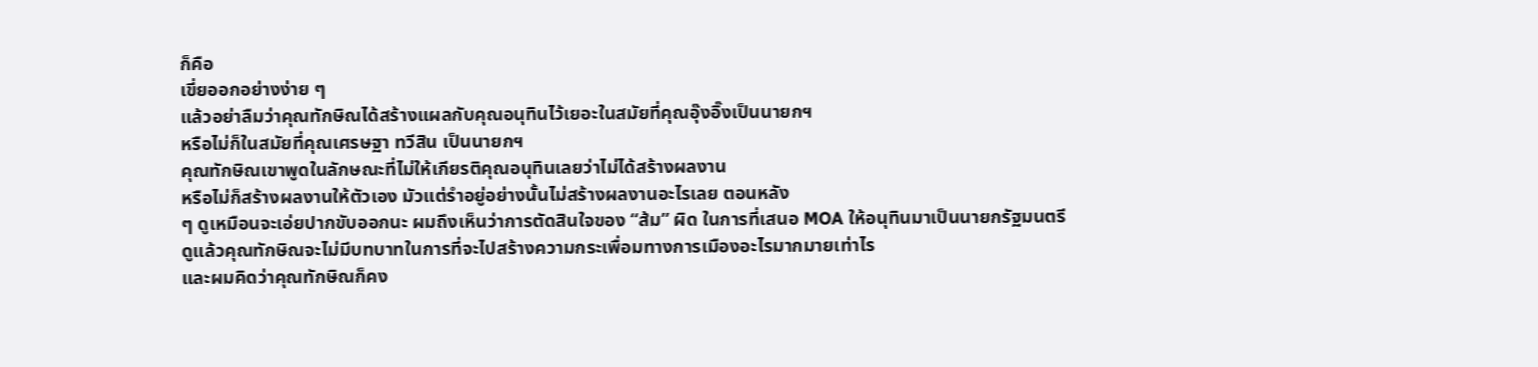ก็คือ
เขี่ยออกอย่างง่าย ๆ
แล้วอย่าลืมว่าคุณทักษิณได้สร้างแผลกับคุณอนุทินไว้เยอะในสมัยที่คุณอุ๊งอิ๊งเป็นนายกฯ
หรือไม่ก็ในสมัยที่คุณเศรษฐา ทวีสิน เป็นนายกฯ
คุณทักษิณเขาพูดในลักษณะที่ไม่ให้เกียรติคุณอนุทินเลยว่าไม่ได้สร้างผลงาน
หรือไม่ก็สร้างผลงานให้ตัวเอง มัวแต่รำอยู่อย่างนั้นไม่สร้างผลงานอะไรเลย ตอนหลัง
ๆ ดูเหมือนจะเอ่ยปากขับออกนะ ผมถึงเห็นว่าการตัดสินใจของ “ส้ม” ผิด ในการที่เสนอ MOA ให้อนุทินมาเป็นนายกรัฐมนตรี
ดูแล้วคุณทักษิณจะไม่มีบทบาทในการที่จะไปสร้างความกระเพื่อมทางการเมืองอะไรมากมายเท่าไร
และผมคิดว่าคุณทักษิณก็คง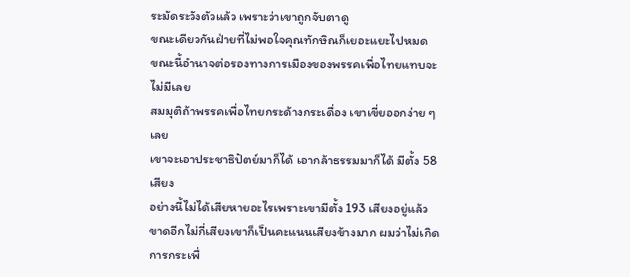ระมัดระวังตัวแล้ว เพราะว่าเขาถูกจับตาดู
ขณะเดียวกันฝ่ายที่ไม่พอใจคุณทักษิณก็เยอะแยะไปหมด
ขณะนี้อำนาจต่อรองทางการเมืองของพรรคเพื่อไทยแทบจะไม่มีเลย
สมมุติถ้าพรรคเพื่อไทยกระด้างกระเดื่อง เขาเขี่ยออกง่าย ๆ เลย
เขาจะเอาประชาธิปัตย์มาก็ได้ เอากล้าธรรมมาก็ได้ มีตั้ง 58 เสียง
อย่างนี้ไม่ได้เสียหายอะไรเพราะเขามีตั้ง 193 เสียงอยู่แล้ว
ขาดอีกไม่กี่เสียงเขาก็เป็นคะแนนเสียงข้างมาก ผมว่าไม่เกิดการกระเพื่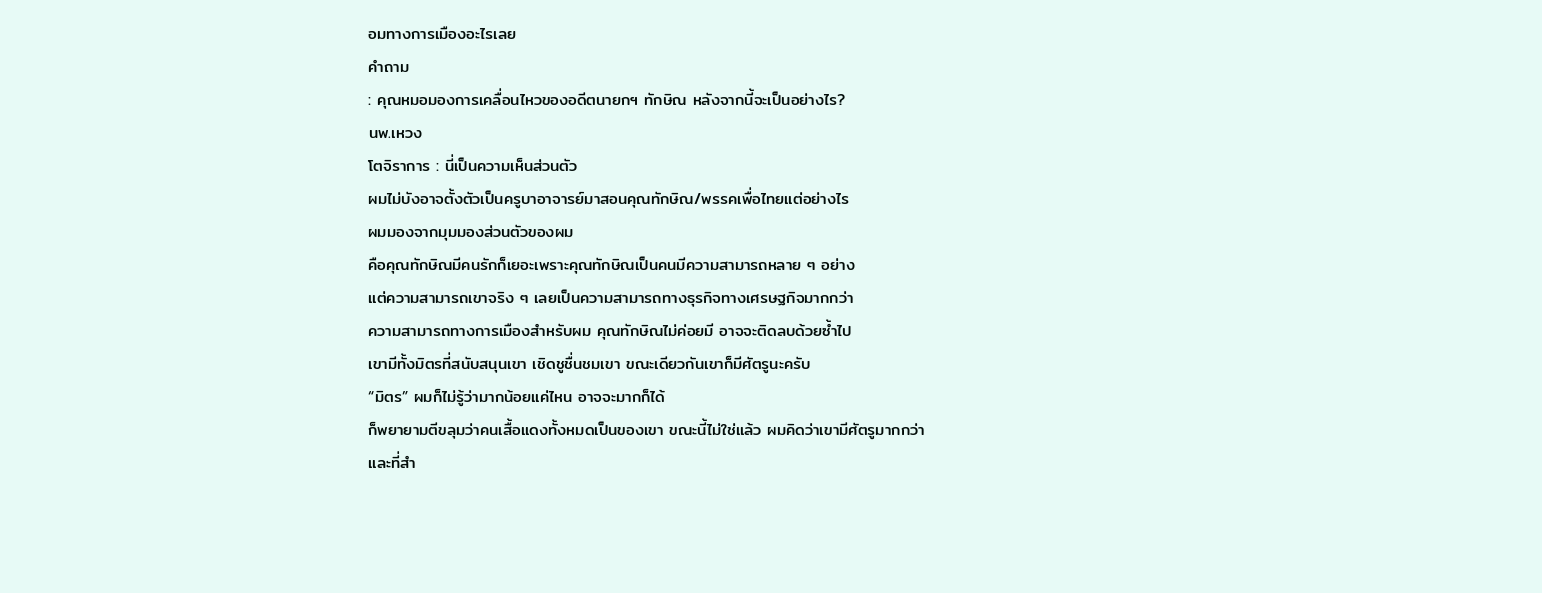อมทางการเมืองอะไรเลย
คำถาม
: คุณหมอมองการเคลื่อนไหวของอดีตนายกฯ ทักษิณ หลังจากนี้จะเป็นอย่างไร?
นพ.เหวง
โตจิราการ : นี่เป็นความเห็นส่วนตัว
ผมไม่บังอาจตั้งตัวเป็นครูบาอาจารย์มาสอนคุณทักษิณ/พรรคเพื่อไทยแต่อย่างไร
ผมมองจากมุมมองส่วนตัวของผม
คือคุณทักษิณมีคนรักก็เยอะเพราะคุณทักษิณเป็นคนมีความสามารถหลาย ๆ อย่าง
แต่ความสามารถเขาจริง ๆ เลยเป็นความสามารถทางธุรกิจทางเศรษฐกิจมากกว่า
ความสามารถทางการเมืองสำหรับผม คุณทักษิณไม่ค่อยมี อาจจะติดลบด้วยซ้ำไป
เขามีทั้งมิตรที่สนับสนุนเขา เชิดชูชื่นชมเขา ขณะเดียวกันเขาก็มีศัตรูนะครับ
“มิตร” ผมก็ไม่รู้ว่ามากน้อยแค่ไหน อาจจะมากก็ได้
ก็พยายามตีขลุมว่าคนเสื้อแดงทั้งหมดเป็นของเขา ขณะนี้ไม่ใช่แล้ว ผมคิดว่าเขามีศัตรูมากกว่า
และที่สำ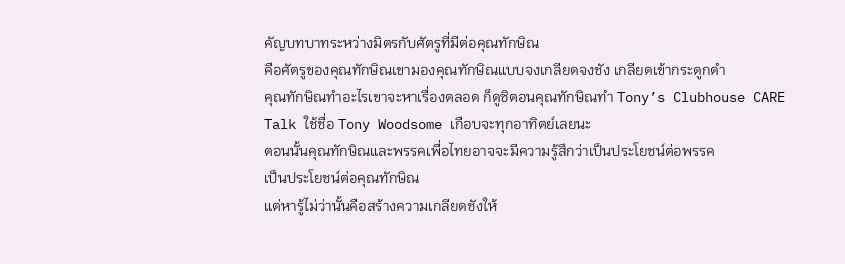คัญบทบาทระหว่างมิตรกับศัตรูที่มีต่อคุณทักษิณ
คือศัตรูของคุณทักษิณเขามองคุณทักษิณแบบจงเกลียดจงชัง เกลียดเข้ากระดูกดำ
คุณทักษิณทำอะไรเขาจะหาเรื่องตลอด ก็ดูซิตอนคุณทักษิณทำ Tony’s Clubhouse CARE
Talk ใช้ชื่อ Tony Woodsome เกือบจะทุกอาทิตย์เลยนะ
ตอนนั้นคุณทักษิณและพรรคเพื่อไทยอาจจะมีความรู้สึกว่าเป็นประโยชน์ต่อพรรค
เป็นประโยชน์ต่อคุณทักษิณ
แต่หารู้ไม่ว่านั้นคือสร้างความเกลียดชังให้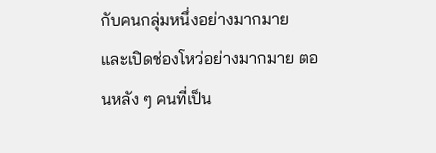กับคนกลุ่มหนึ่งอย่างมากมาย
และเปิดช่องโหว่อย่างมากมาย ตอนหลัง ๆ คนที่เป็น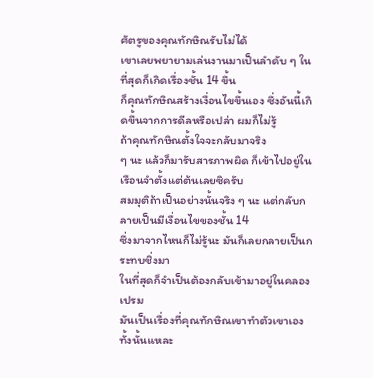ศัตรูของคุณทักษิณรับไม่ได้
เขาเลยพยายามเล่นงานมาเป็นลำดับ ๆ ในที่สุดก็เกิดเรื่องชั้น 14 ขึ้น
ก็คุณทักษิณสร้างเงื่อนไขขึ้นเอง ซึ่งอันนี้เกิดขึ้นจากการดีลหรือเปล่า ผมก็ไม่รู้
ถ้าคุณทักษิณตั้งใจจะกลับมาจริง
ๆ นะ แล้วก็มารับสารภาพผิด ก็เข้าไปอยู่ในเรือนจำตั้งแต่ต้นเลยซิครับ
สมมุติถ้าเป็นอย่างนั้นจริง ๆ นะ แต่กลับกลายเป็นมีเงื่อนไขของชั้น 14
ซึ่งมาจากไหนก็ไม่รู้นะ มันก็เลยกลายเป็นกระทบชิ่งมา
ในที่สุดก็จำเป็นต้องกลับเข้ามาอยู่ในคลองเปรม
มันเป็นเรื่องที่คุณทักษิณเขาทำตัวเขาเองทั้งนั้นแหละ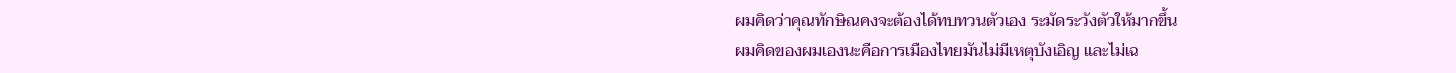ผมคิดว่าคุณทักษิณคงจะต้องได้ทบทวนตัวเอง ระมัดระวังตัวให้มากขึ้น
ผมคิดของผมเองนะคือการเมืองไทยมันไม่มีเหตุบังเอิญ และไม่เฉ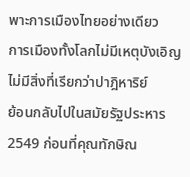พาะการเมืองไทยอย่างเดียว
การเมืองทั้งโลกไม่มีเหตุบังเอิญ ไม่มีสิ่งที่เรียกว่าปาฎิหาริย์
ย้อนกลับไปในสมัยรัฐประหาร
2549 ก่อนที่คุณทักษิณ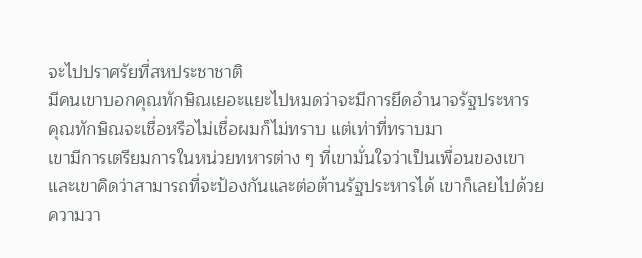จะไปปราศรัยที่สหประชาชาติ
มีคนเขาบอกคุณทักษิณเยอะแยะไปหมดว่าจะมีการยึดอำนาจรัฐประหาร
คุณทักษิณจะเชื่อหรือไม่เชื่อผมก็ไม่ทราบ แต่เท่าที่ทราบมา
เขามีการเตรียมการในหน่วยทหารต่าง ๆ ที่เขามั่นใจว่าเป็นเพื่อนของเขา
และเขาคิดว่าสามารถที่จะป้องกันและต่อต้านรัฐประหารได้ เขาก็เลยไปด้วยความวา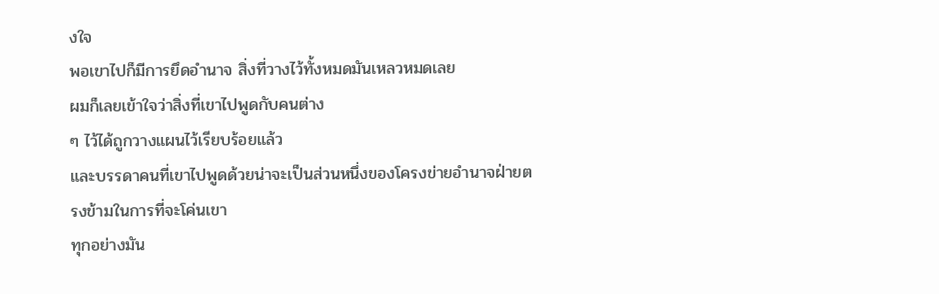งใจ
พอเขาไปก็มีการยึดอำนาจ สิ่งที่วางไว้ทั้งหมดมันเหลวหมดเลย
ผมก็เลยเข้าใจว่าสิ่งที่เขาไปพูดกับคนต่าง
ๆ ไว้ได้ถูกวางแผนไว้เรียบร้อยแล้ว
และบรรดาคนที่เขาไปพูดด้วยน่าจะเป็นส่วนหนึ่งของโครงข่ายอำนาจฝ่ายตรงข้ามในการที่จะโค่นเขา
ทุกอย่างมัน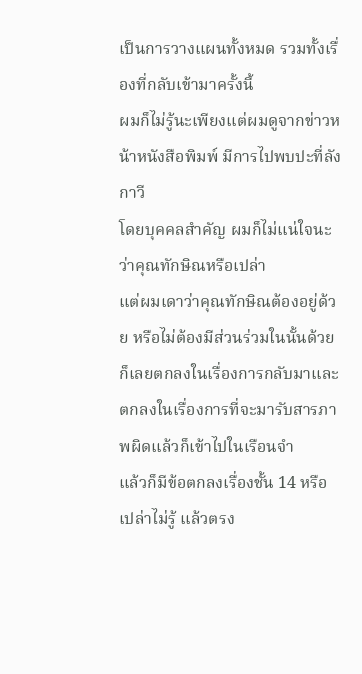เป็นการวางแผนทั้งหมด รวมทั้งเรื่องที่กลับเข้ามาครั้งนี้
ผมก็ไม่รู้นะเพียงแต่ผมดูจากข่าวหน้าหนังสือพิมพ์ มีการไปพบปะที่ลังกาวี
โดยบุคคลสำคัญ ผมก็ไม่แน่ใจนะว่าคุณทักษิณหรือเปล่า
แต่ผมเดาว่าคุณทักษิณต้องอยู่ด้วย หรือไม่ต้องมีส่วนร่วมในนั้นด้วย ก็เลยตกลงในเรื่องการกลับมาและตกลงในเรื่องการที่จะมารับสารภาพผิดแล้วก็เข้าไปในเรือนจำ
แล้วก็มีข้อตกลงเรื่องชั้น 14 หรือเปล่าไม่รู้ แล้วตรง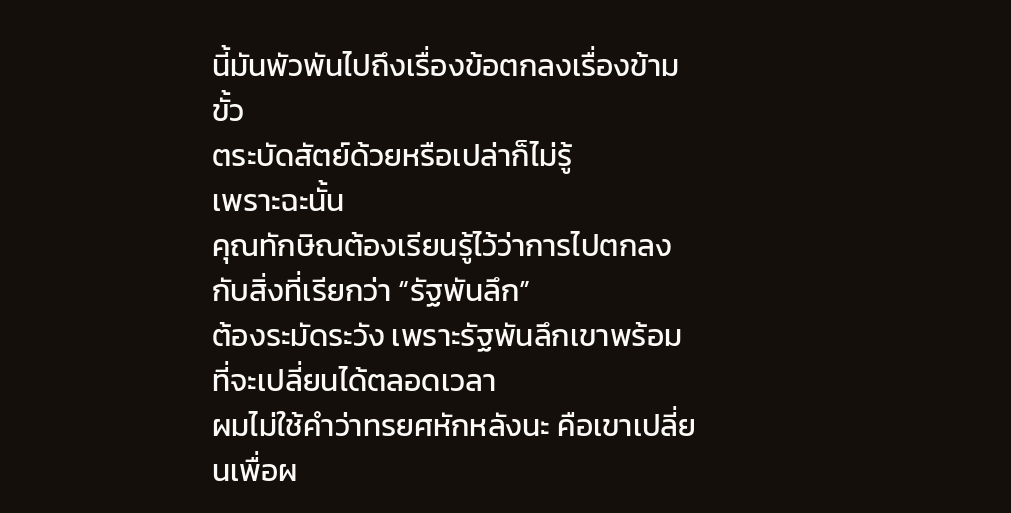นี้มันพัวพันไปถึงเรื่องข้อตกลงเรื่องข้ามขั้ว
ตระบัดสัตย์ด้วยหรือเปล่าก็ไม่รู้
เพราะฉะนั้น
คุณทักษิณต้องเรียนรู้ไว้ว่าการไปตกลงกับสิ่งที่เรียกว่า “รัฐพันลึก”
ต้องระมัดระวัง เพราะรัฐพันลึกเขาพร้อมที่จะเปลี่ยนได้ตลอดเวลา
ผมไม่ใช้คำว่าทรยศหักหลังนะ คือเขาเปลี่ยนเพื่อผ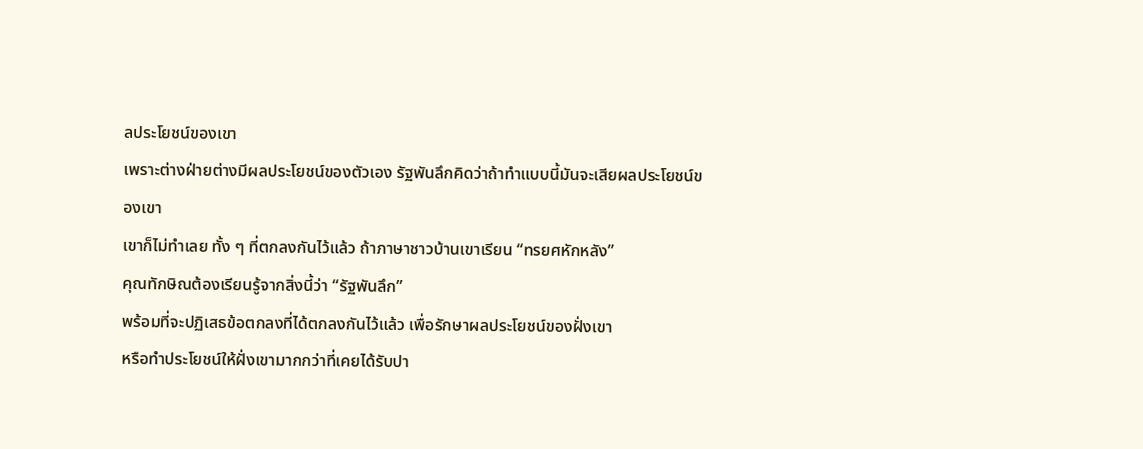ลประโยชน์ของเขา
เพราะต่างฝ่ายต่างมีผลประโยชน์ของตัวเอง รัฐพันลึกคิดว่าถ้าทำแบบนี้มันจะเสียผลประโยชน์ของเขา
เขาก็ไม่ทำเลย ทั้ง ๆ ที่ตกลงกันไว้แล้ว ถ้าภาษาชาวบ้านเขาเรียน “ทรยศหักหลัง”
คุณทักษิณต้องเรียนรู้จากสิ่งนี้ว่า “รัฐพันลึก”
พร้อมที่จะปฏิเสธข้อตกลงที่ได้ตกลงกันไว้แล้ว เพื่อรักษาผลประโยชน์ของฝั่งเขา
หรือทำประโยชน์ให้ฝั่งเขามากกว่าที่เคยได้รับปา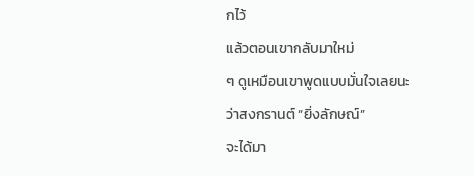กไว้
แล้วตอนเขากลับมาใหม่
ๆ ดูเหมือนเขาพูดแบบมั่นใจเลยนะว่าสงกรานต์ “ยิ่งลักษณ์”
จะได้มา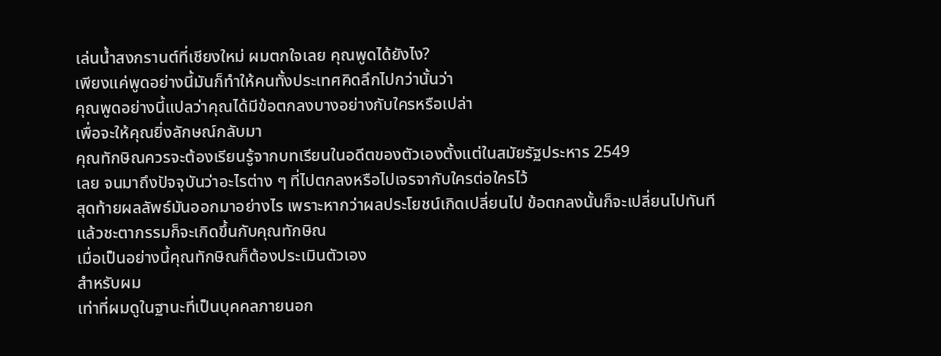เล่นน้ำสงกรานต์ที่เชียงใหม่ ผมตกใจเลย คุณพูดได้ยังไง?
เพียงแค่พูดอย่างนี้มันก็ทำให้คนทั้งประเทศคิดลึกไปกว่านั้นว่า
คุณพูดอย่างนี้แปลว่าคุณได้มีข้อตกลงบางอย่างกับใครหรือเปล่า
เพื่อจะให้คุณยิ่งลักษณ์กลับมา
คุณทักษิณควรจะต้องเรียนรู้จากบทเรียนในอดีตของตัวเองตั้งแต่ในสมัยรัฐประหาร 2549
เลย จนมาถึงปัจจุบันว่าอะไรต่าง ๆ ที่ไปตกลงหรือไปเจรจากับใครต่อใครไว้
สุดท้ายผลลัพธ์มันออกมาอย่างไร เพราะหากว่าผลประโยชน์เกิดเปลี่ยนไป ข้อตกลงนั้นก็จะเปลี่ยนไปทันที
แล้วชะตากรรมก็จะเกิดขึ้นกับคุณทักษิณ
เมื่อเป็นอย่างนี้คุณทักษิณก็ต้องประเมินตัวเอง
สำหรับผม
เท่าที่ผมดูในฐานะที่เป็นบุคคลภายนอก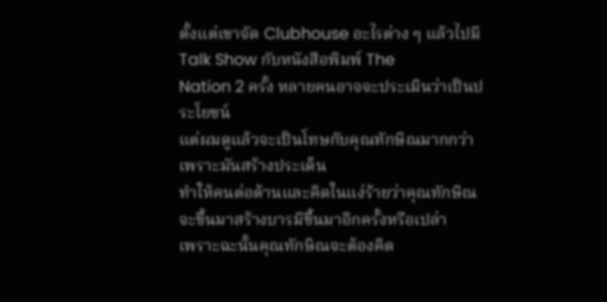ตั้งแต่เขาจัด Clubhouse อะไรต่าง ๆ แล้วไปมี Talk Show กับหนังสือพิมพ์ The
Nation 2 ครั้ง หลายคนอาจจะประเมินว่าเป็นประโยชน์
แต่ผมดูแล้วจะเป็นโทษกับคุณทักษิณมากกว่า เพราะมันสร้างประเด็น
ทำให้คนต่อต้านและคิดในแง่ร้ายว่าคุณทักษิณจะขึ้นมาสร้างบารมีขึ้นมาอีกครั้งหรือเปล่า
เพราะฉะนั้นคุณทักษิณจะต้องคิด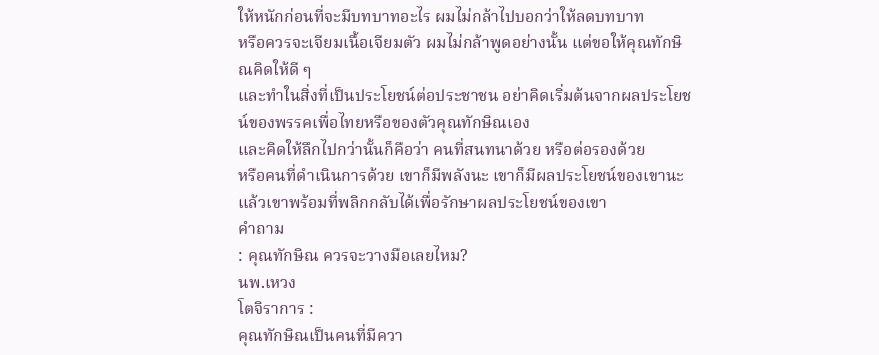ให้หนักก่อนที่จะมีบทบาทอะไร ผมไม่กล้าไปบอกว่าให้ลดบทบาท
หรือควรจะเจียมเนื้อเจียมตัว ผมไม่กล้าพูดอย่างนั้น แต่ขอให้คุณทักษิณคิดให้ดี ๆ
และทำในสิ่งที่เป็นประโยชน์ต่อประชาชน อย่าคิดเริ่มต้นจากผลประโยชน์ของพรรคเพื่อไทยหรือของตัวคุณทักษิณเอง
และคิดให้ลึกไปกว่านั้นก็คือว่า คนที่สนทนาด้วย หรือต่อรองด้วย
หรือคนที่ดำเนินการด้วย เขาก็มีพลังนะ เขาก็มีผลประโยชน์ของเขานะ
แล้วเขาพร้อมที่พลิกกลับได้เพื่อรักษาผลประโยชน์ของเขา
คำถาม
: คุณทักษิณ ควรจะวางมือเลยไหม?
นพ.เหวง
โตจิราการ :
คุณทักษิณเป็นคนที่มีควา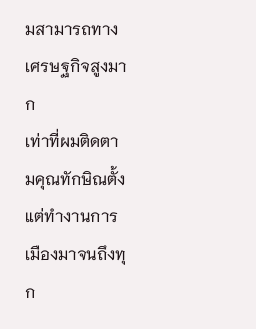มสามารถทางเศรษฐกิจสูงมาก
เท่าที่ผมติดตามคุณทักษิณตั้งแต่ทำงานการเมืองมาจนถึงทุก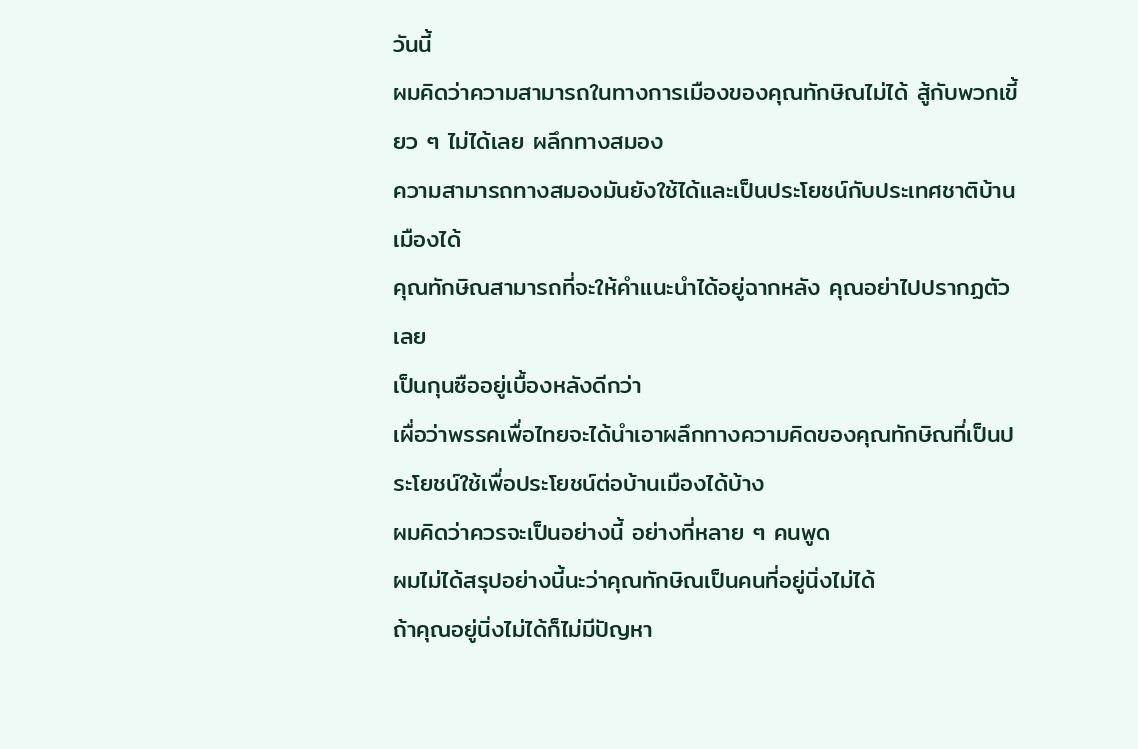วันนี้
ผมคิดว่าความสามารถในทางการเมืองของคุณทักษิณไม่ได้ สู้กับพวกเขี้ยว ๆ ไม่ได้เลย ผลึกทางสมอง
ความสามารถทางสมองมันยังใช้ได้และเป็นประโยชน์กับประเทศชาติบ้านเมืองได้
คุณทักษิณสามารถที่จะให้คำแนะนำได้อยู่ฉากหลัง คุณอย่าไปปรากฏตัวเลย
เป็นกุนซืออยู่เบื้องหลังดีกว่า
เผื่อว่าพรรคเพื่อไทยจะได้นำเอาผลึกทางความคิดของคุณทักษิณที่เป็นประโยชน์ใช้เพื่อประโยชน์ต่อบ้านเมืองได้บ้าง
ผมคิดว่าควรจะเป็นอย่างนี้ อย่างที่หลาย ๆ คนพูด
ผมไม่ได้สรุปอย่างนี้นะว่าคุณทักษิณเป็นคนที่อยู่นิ่งไม่ได้
ถ้าคุณอยู่นิ่งไม่ได้ก็ไม่มีปัญหา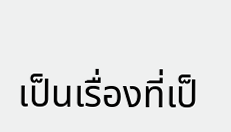เป็นเรื่องที่เป็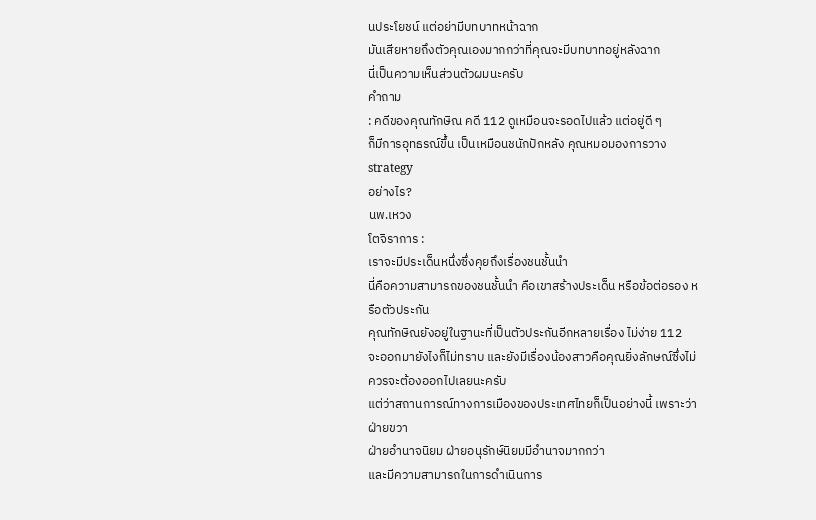นประโยชน์ แต่อย่ามีบทบาทหน้าฉาก
มันเสียหายถึงตัวคุณเองมากกว่าที่คุณจะมีบทบาทอยู่หลังฉาก
นี่เป็นความเห็นส่วนตัวผมนะครับ
คำถาม
: คดีของคุณทักษิณ คดี 112 ดูเหมือนจะรอดไปแล้ว แต่อยู่ดี ๆ
ก็มีการอุทธรณ์ขึ้น เป็นเหมือนชนักปักหลัง คุณหมอมองการวาง strategy
อย่างไร?
นพ.เหวง
โตจิราการ :
เราจะมีประเด็นหนึ่งซึ่งคุยถึงเรื่องชนชั้นนำ
นี่คือความสามารถของชนชั้นนำ คือเขาสร้างประเด็น หรือข้อต่อรอง หรือตัวประกัน
คุณทักษิณยังอยู่ในฐานะที่เป็นตัวประกันอีกหลายเรื่อง ไม่ง่าย 112
จะออกมายังไงก็ไม่ทราบ และยังมีเรื่องน้องสาวคือคุณยิ่งลักษณ์ซึ่งไม่ควรจะต้องออกไปเลยนะครับ
แต่ว่าสถานการณ์ทางการเมืองของประเทศไทยก็เป็นอย่างนี้ เพราะว่าฝ่ายขวา
ฝ่ายอำนาจนิยม ฝ่ายอนุรักษ์นิยมมีอำนาจมากกว่า
และมีความสามารถในการดำเนินการ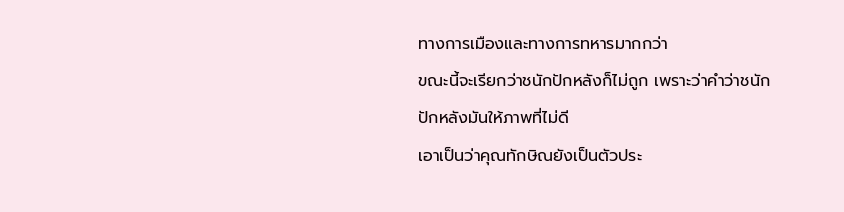ทางการเมืองและทางการทหารมากกว่า
ขณะนี้จะเรียกว่าชนักปักหลังก็ไม่ถูก เพราะว่าคำว่าชนักปักหลังมันให้ภาพที่ไม่ดี
เอาเป็นว่าคุณทักษิณยังเป็นตัวประ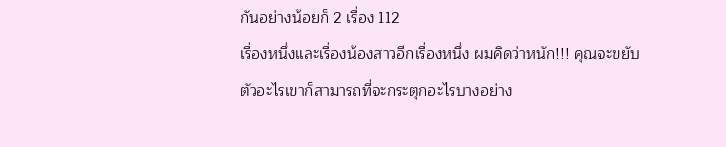กันอย่างน้อยก็ 2 เรื่อง 112
เรื่องหนึ่งและเรื่องน้องสาวอีกเรื่องหนึ่ง ผมคิดว่าหนัก!!! คุณจะขยับตัวอะไรเขาก็สามารถที่จะกระตุกอะไรบางอย่าง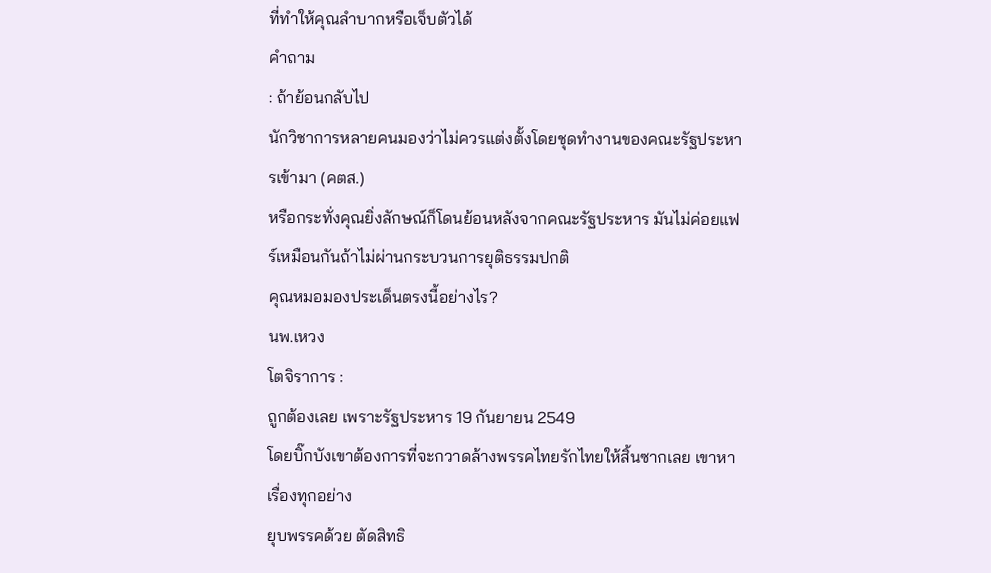ที่ทำให้คุณลำบากหรือเจ็บตัวได้
คำถาม
: ถ้าย้อนกลับไป
นักวิชาการหลายคนมองว่าไม่ควรแต่งตั้งโดยชุดทำงานของคณะรัฐประหารเข้ามา (คตส.)
หรือกระทั่งคุณยิ่งลักษณ์ก็โดนย้อนหลังจากคณะรัฐประหาร มันไม่ค่อยแฟร์เหมือนกันถ้าไม่ผ่านกระบวนการยุติธรรมปกติ
คุณหมอมองประเด็นตรงนี้อย่างไร?
นพ.เหวง
โตจิราการ :
ถูกต้องเลย เพราะรัฐประหาร 19 กันยายน 2549
โดยบิ๊กบังเขาต้องการที่จะกวาดล้างพรรคไทยรักไทยให้สิ้นซากเลย เขาหาเรื่องทุกอย่าง
ยุบพรรคด้วย ตัดสิทธิ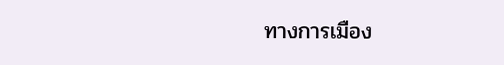ทางการเมือง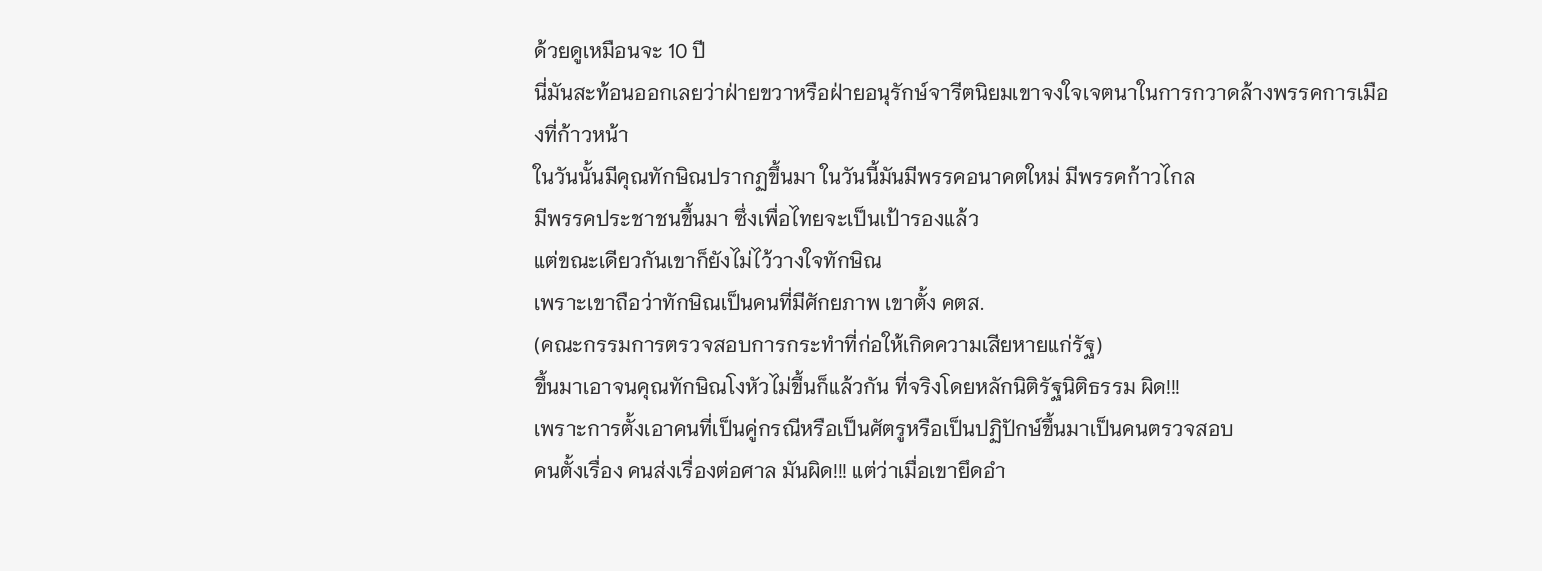ด้วยดูเหมือนจะ 10 ปี
นี่มันสะท้อนออกเลยว่าฝ่ายขวาหรือฝ่ายอนุรักษ์จารีตนิยมเขาจงใจเจตนาในการกวาดล้างพรรคการเมืองที่ก้าวหน้า
ในวันนั้นมีคุณทักษิณปรากฏขึ้นมา ในวันนี้มันมีพรรคอนาคตใหม่ มีพรรคก้าวไกล
มีพรรคประชาชนขึ้นมา ซึ่งเพื่อไทยจะเป็นเป้ารองแล้ว
แต่ขณะเดียวกันเขาก็ยังไม่ไว้วางใจทักษิณ
เพราะเขาถือว่าทักษิณเป็นคนที่มีศักยภาพ เขาตั้ง คตส.
(คณะกรรมการตรวจสอบการกระทำที่ก่อให้เกิดความเสียหายแก่รัฐ)
ขึ้นมาเอาจนคุณทักษิณโงหัวไม่ขึ้นก็แล้วกัน ที่จริงโดยหลักนิติรัฐนิติธรรม ผิด!!!
เพราะการตั้งเอาคนที่เป็นคู่กรณีหรือเป็นศัตรูหรือเป็นปฏิปักษ์ขึ้นมาเป็นคนตรวจสอบ
คนตั้งเรื่อง คนส่งเรื่องต่อศาล มันผิด!!! แต่ว่าเมื่อเขายึดอำ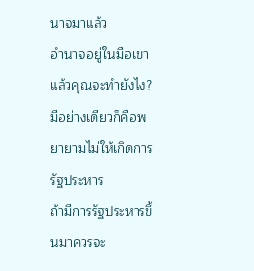นาจมาแล้ว
อำนาจอยู่ในมือเขา แล้วคุณจะทำยังไง?
มีอย่างเดียวก็คือพยายามไม่ให้เกิดการรัฐประหาร
ถ้ามีการรัฐประหารขึ้นมาควรจะ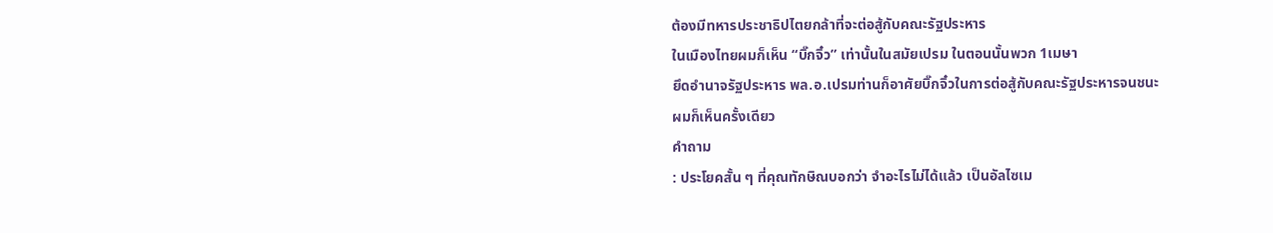ต้องมีทหารประชาธิปไตยกล้าที่จะต่อสู้กับคณะรัฐประหาร
ในเมืองไทยผมก็เห็น “บิ๊กจิ๋ว” เท่านั้นในสมัยเปรม ในตอนนั้นพวก 1เมษา
ยึดอำนาจรัฐประหาร พล.อ.เปรมท่านก็อาศัยบิ๊กจิ๋วในการต่อสู้กับคณะรัฐประหารจนชนะ
ผมก็เห็นครั้งเดียว
คำถาม
: ประโยคสั้น ๆ ที่คุณทักษิณบอกว่า จำอะไรไม่ได้แล้ว เป็นอัลไซเม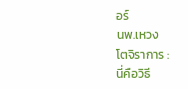อร์
นพ.เหวง
โตจิราการ :
นี่คือวิธี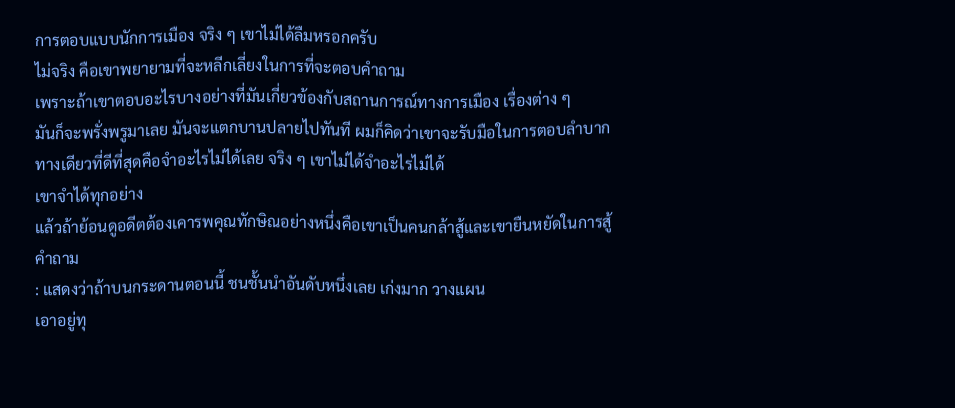การตอบแบบนักการเมือง จริง ๆ เขาไม่ได้ลืมหรอกครับ
ไม่จริง คือเขาพยายามที่จะหลีกเลี่ยงในการที่จะตอบคำถาม
เพราะถ้าเขาตอบอะไรบางอย่างที่มันเกี่ยวข้องกับสถานการณ์ทางการเมือง เรื่องต่าง ๆ
มันก็จะพรั่งพรูมาเลย มันจะแตกบานปลายไปทันที ผมก็คิดว่าเขาจะรับมือในการตอบลำบาก
ทางเดียวที่ดีที่สุดคือจำอะไรไม่ได้เลย จริง ๆ เขาไม่ได้จำอะไรไม่ได้
เขาจำได้ทุกอย่าง
แล้วถ้าย้อนดูอดีตต้องเคารพคุณทักษิณอย่างหนึ่งคือเขาเป็นคนกล้าสู้และเขายืนหยัดในการสู้
คำถาม
: แสดงว่าถ้าบนกระดานตอนนี้ ชนชั้นนำอันดับหนึ่งเลย เก่งมาก วางแผน
เอาอยู่ทุ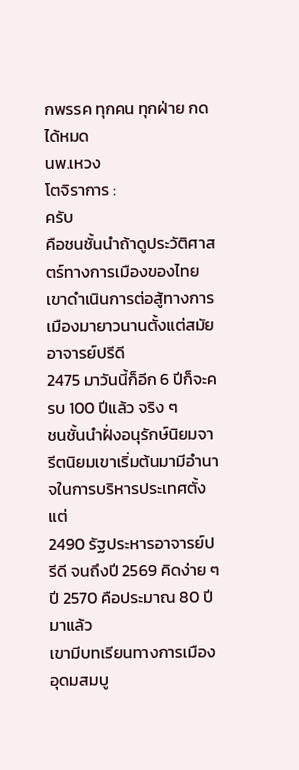กพรรค ทุกคน ทุกฝ่าย กดได้หมด
นพ.เหวง
โตจิราการ :
ครับ
คือชนชั้นนำถ้าดูประวัติศาสตร์ทางการเมืองของไทยเขาดำเนินการต่อสู้ทางการเมืองมายาวนานตั้งแต่สมัยอาจารย์ปรีดี
2475 มาวันนี้ก็อีก 6 ปีก็จะครบ 100 ปีแล้ว จริง ๆ
ชนชั้นนำฝั่งอนุรักษ์นิยมจารีตนิยมเขาเริ่มต้นมามีอำนาจในการบริหารประเทศตั้งแต่
2490 รัฐประหารอาจารย์ปรีดี จนถึงปี 2569 คิดง่าย ๆ ปี 2570 คือประมาณ 80 ปีมาแล้ว
เขามีบทเรียนทางการเมืองอุดมสมบู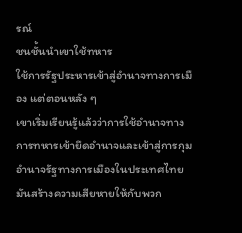รณ์
ชนชั้นนำเขาใช้ทหาร
ใช้การรัฐประหารเข้าสู่อำนาจทางการเมือง แต่ตอนหลัง ๆ
เขาเริ่มเรียนรู้แล้วว่าการใช้อำนาจทางการทหารเข้ายึดอำนาจและเข้าสู่การกุมอำนาจรัฐทางการเมืองในประเทศไทย
มันสร้างความเสียหายให้กับพวก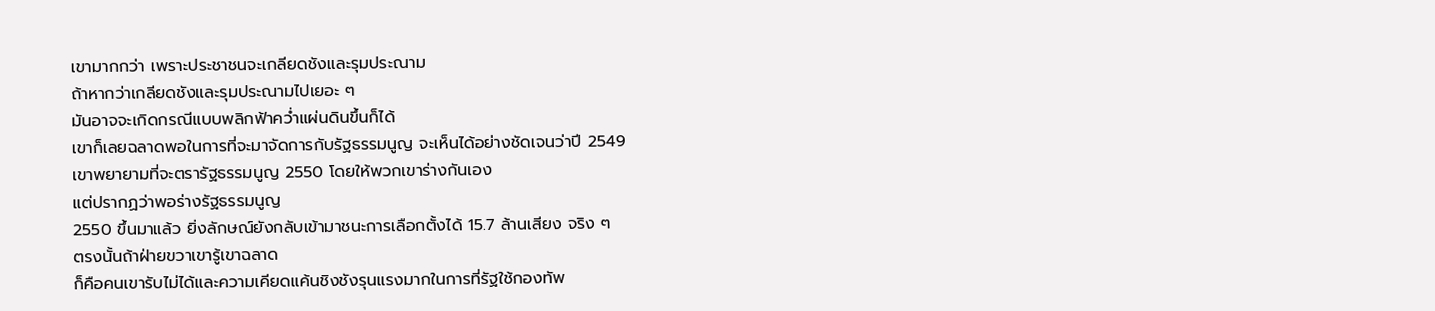เขามากกว่า เพราะประชาชนจะเกลียดชังและรุมประณาม
ถ้าหากว่าเกลียดชังและรุมประณามไปเยอะ ๆ
มันอาจจะเกิดกรณีแบบพลิกฟ้าคว่ำแผ่นดินขึ้นก็ได้
เขาก็เลยฉลาดพอในการที่จะมาจัดการกับรัฐธรรมนูญ จะเห็นได้อย่างชัดเจนว่าปี 2549
เขาพยายามที่จะตรารัฐธรรมนูญ 2550 โดยให้พวกเขาร่างกันเอง
แต่ปรากฏว่าพอร่างรัฐธรรมนูญ
2550 ขึ้นมาแล้ว ยิ่งลักษณ์ยังกลับเข้ามาชนะการเลือกตั้งได้ 15.7 ล้านเสียง จริง ๆ
ตรงนั้นถ้าฝ่ายขวาเขารู้เขาฉลาด
ก็คือคนเขารับไม่ได้และความเคียดแค้นชิงชังรุนแรงมากในการที่รัฐใช้กองทัพ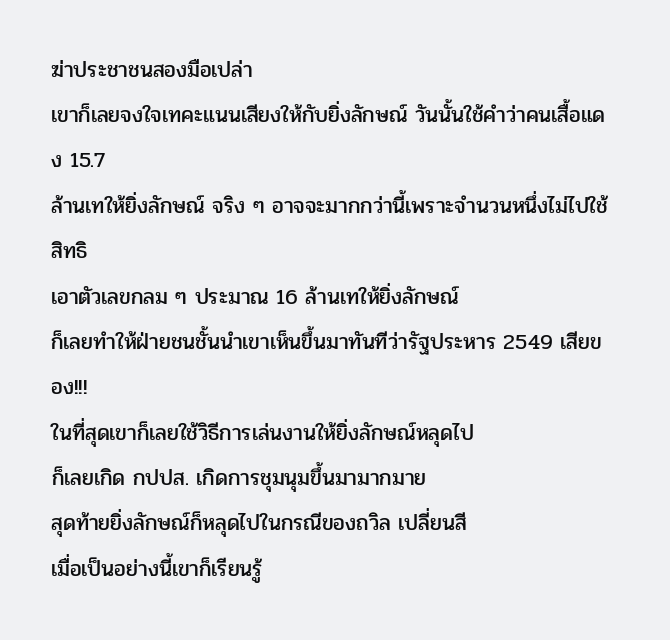ฆ่าประชาชนสองมือเปล่า
เขาก็เลยจงใจเทคะแนนเสียงให้กับยิ่งลักษณ์ วันนั้นใช้คำว่าคนเสื้อแดง 15.7
ล้านเทให้ยิ่งลักษณ์ จริง ๆ อาจจะมากกว่านี้เพราะจำนวนหนึ่งไม่ไปใช้สิทธิ
เอาตัวเลขกลม ๆ ประมาณ 16 ล้านเทให้ยิ่งลักษณ์
ก็เลยทำให้ฝ่ายชนชั้นนำเขาเห็นขึ้นมาทันทีว่ารัฐประหาร 2549 เสียของ!!!
ในที่สุดเขาก็เลยใช้วิธีการเล่นงานให้ยิ่งลักษณ์หลุดไป
ก็เลยเกิด กปปส. เกิดการชุมนุมขึ้นมามากมาย
สุดท้ายยิ่งลักษณ์ก็หลุดไปในกรณีของถวิล เปลี่ยนสี
เมื่อเป็นอย่างนี้เขาก็เรียนรู้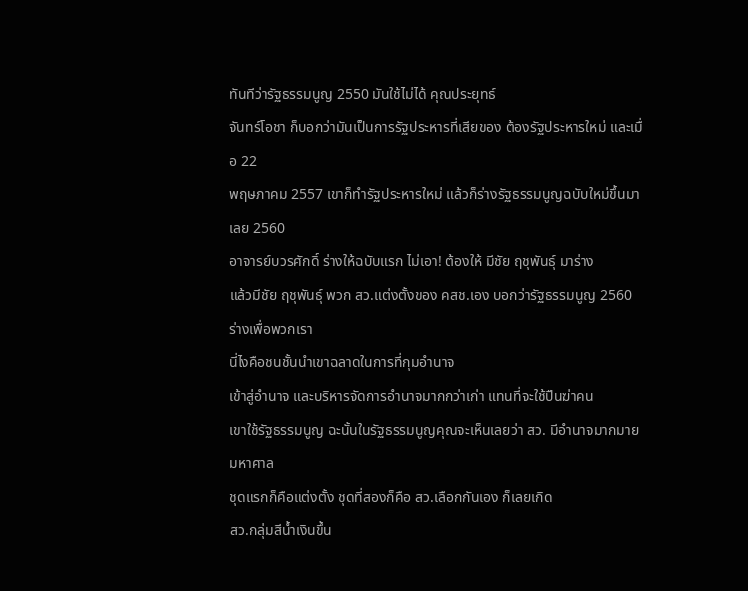ทันทีว่ารัฐธรรมนูญ 2550 มันใช้ไม่ได้ คุณประยุทธ์
จันทร์โอชา ก็บอกว่ามันเป็นการรัฐประหารที่เสียของ ต้องรัฐประหารใหม่ และเมื่อ 22
พฤษภาคม 2557 เขาก็ทำรัฐประหารใหม่ แล้วก็ร่างรัฐธรรมนูญฉบับใหม่ขึ้นมาเลย 2560
อาจารย์บวรศักดิ์ ร่างให้ฉบับแรก ไม่เอา! ต้องให้ มีชัย ฤชุพันธุ์ มาร่าง
แล้วมีชัย ฤชุพันธุ์ พวก สว.แต่งตั้งของ คสช.เอง บอกว่ารัฐธรรมนูญ 2560
ร่างเพื่อพวกเรา
นี่ไงคือชนชั้นนำเขาฉลาดในการที่กุมอำนาจ
เข้าสู่อำนาจ และบริหารจัดการอำนาจมากกว่าเก่า แทนที่จะใช้ปืนฆ่าคน
เขาใช้รัฐธรรมนูญ ฉะนั้นในรัฐธรรมนูญคุณจะเห็นเลยว่า สว. มีอำนาจมากมายมหาศาล
ชุดแรกก็คือแต่งตั้ง ชุดที่สองก็คือ สว.เลือกกันเอง ก็เลยเกิด
สว.กลุ่มสีน้ำเงินขึ้น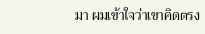มา ผมเข้าใจว่าเขาคิดตรง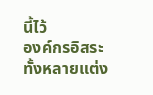นี้ไว้
องค์กรอิสระทั้งหลายแต่ง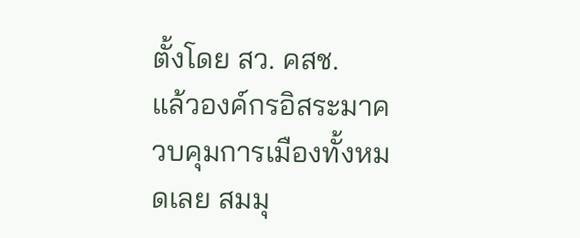ตั้งโดย สว. คสช.
แล้วองค์กรอิสระมาควบคุมการเมืองทั้งหมดเลย สมมุ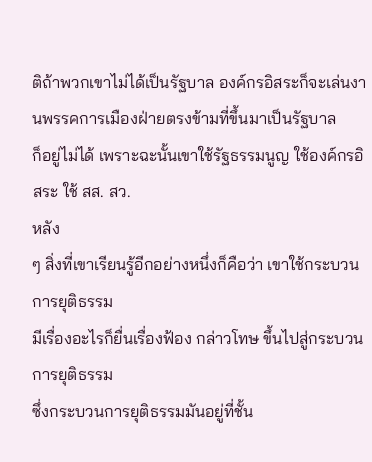ติถ้าพวกเขาไม่ได้เป็นรัฐบาล องค์กรอิสระก็จะเล่นงานพรรคการเมืองฝ่ายตรงข้ามที่ขึ้นมาเป็นรัฐบาล
ก็อยู่ไม่ได้ เพราะฉะนั้นเขาใช้รัฐธรรมนูญ ใช้องค์กรอิสระ ใช้ สส. สว.
หลัง
ๆ สิ่งที่เขาเรียนรู้อีกอย่างหนึ่งก็คือว่า เขาใช้กระบวนการยุติธรรม
มีเรื่องอะไรก็ยื่นเรื่องฟ้อง กล่าวโทษ ขึ้นไปสู่กระบวนการยุติธรรม
ซึ่งกระบวนการยุติธรรมมันอยู่ที่ชั้น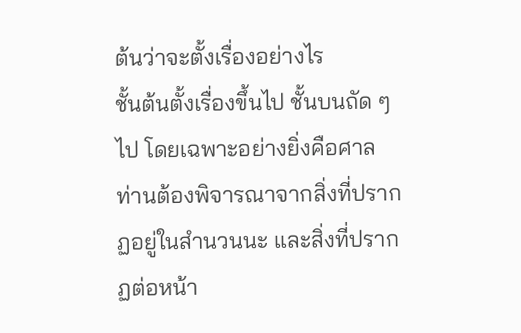ต้นว่าจะตั้งเรื่องอย่างไร
ชั้นต้นตั้งเรื่องขึ้นไป ชั้นบนถัด ๆ ไป โดยเฉพาะอย่างยิ่งคือศาล
ท่านต้องพิจารณาจากสิ่งที่ปรากฏอยู่ในสำนวนนะ และสิ่งที่ปรากฏต่อหน้า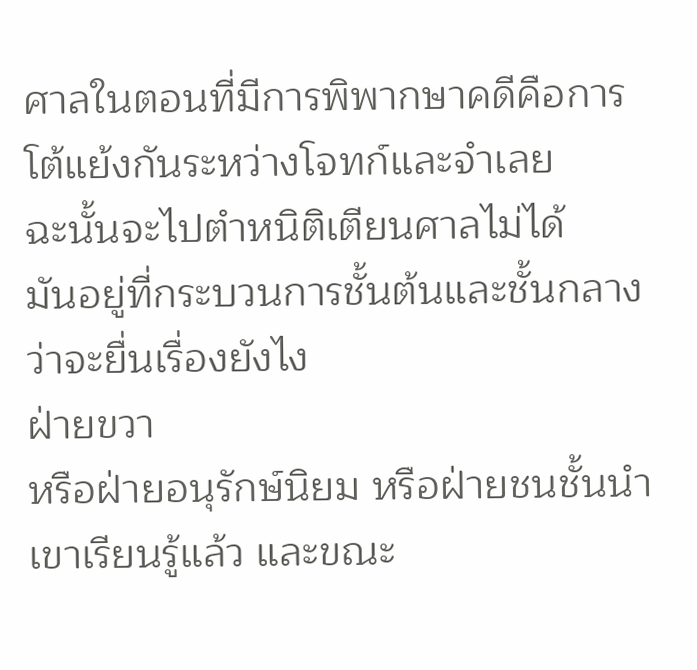ศาลในตอนที่มีการพิพากษาคดีคือการโต้แย้งกันระหว่างโจทก์และจำเลย
ฉะนั้นจะไปตำหนิติเตียนศาลไม่ได้
มันอยู่ที่กระบวนการชั้นต้นและชั้นกลางว่าจะยื่นเรื่องยังไง
ฝ่ายขวา
หรือฝ่ายอนุรักษ์นิยม หรือฝ่ายชนชั้นนำเขาเรียนรู้แล้ว และขณะ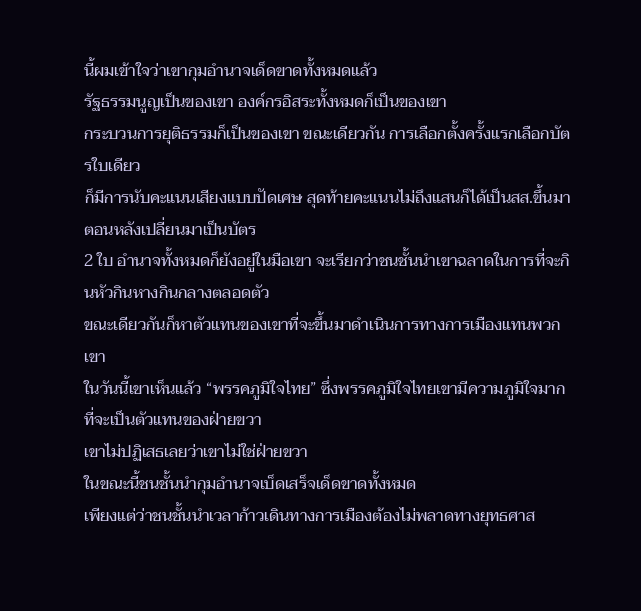นี้ผมเข้าใจว่าเขากุมอำนาจเด็ดขาดทั้งหมดแล้ว
รัฐธรรมนูญเป็นของเขา องค์กรอิสระทั้งหมดก็เป็นของเขา
กระบวนการยุติธรรมก็เป็นของเขา ขณะเดียวกัน การเลือกตั้งครั้งแรกเลือกบัตรใบเดียว
ก็มีการนับคะแนนเสียงแบบปัดเศษ สุดท้ายคะแนนไม่ถึงแสนก็ได้เป็นสส.ขึ้นมา ตอนหลังเปลี่ยนมาเป็นบัตร
2 ใบ อำนาจทั้งหมดก็ยังอยู่ในมือเขา จะเรียกว่าชนชั้นนำเขาฉลาดในการที่จะกินหัวกินหางกินกลางตลอดตัว
ขณะเดียวกันก็หาตัวแทนของเขาที่จะขึ้นมาดำเนินการทางการเมืองแทนพวกเขา
ในวันนี้เขาเห็นแล้ว “พรรคภูมิใจไทย” ซึ่งพรรคภูมิใจไทยเขามีความภูมิใจมากที่จะเป็นตัวแทนของฝ่ายขวา
เขาไม่ปฏิเสธเลยว่าเขาไม่ใช่ฝ่ายขวา
ในขณะนี้ชนชั้นนำกุมอำนาจเบ็ดเสร็จเด็ดขาดทั้งหมด
เพียงแต่ว่าชนชั้นนำเวลาก้าวเดินทางการเมืองต้องไม่พลาดทางยุทธศาส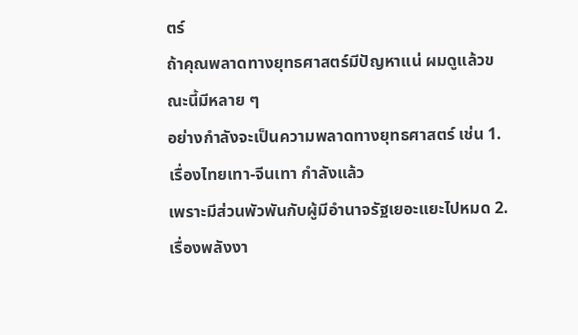ตร์
ถ้าคุณพลาดทางยุทธศาสตร์มีปัญหาแน่ ผมดูแล้วขณะนี้มีหลาย ๆ
อย่างกำลังจะเป็นความพลาดทางยุทธศาสตร์ เช่น 1. เรื่องไทยเทา-จีนเทา กำลังแล้ว
เพราะมีส่วนพัวพันกับผู้มีอำนาจรัฐเยอะแยะไปหมด 2. เรื่องพลังงา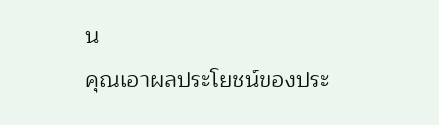น
คุณเอาผลประโยชน์ของประ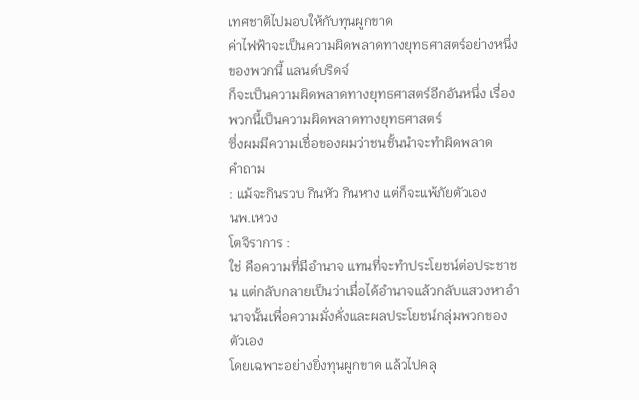เทศชาติไปมอบให้กับทุนผูกขาด
ค่าไฟฟ้าจะเป็นความผิดพลาดทางยุทธศาสตร์อย่างหนึ่งของพวกนี้ แลนด์บริดจ์
ก็จะเป็นความผิดพลาดทางยุทธศาสตร์อีกอันหนึ่ง เรื่องพวกนี้เป็นความผิดพลาดทางยุทธศาสตร์
ซึ่งผมมีความเชื่อของผมว่าชนชั้นนำจะทำผิดพลาด
คำถาม
: แม้จะกินรวบ กินหัว กินหาง แต่ก็จะแพ้ภัยตัวเอง
นพ.เหวง
โตจิราการ :
ใช่ คือความที่มีอำนาจ แทนที่จะทำประโยชน์ต่อประชาชน แต่กลับกลายเป็นว่าเมื่อได้อำนาจแล้วกลับแสวงหาอำนาจนั้นเพื่อความมั่งคั่งและผลประโยชน์กลุ่มพวกของตัวเอง
โดยเฉพาะอย่างยิ่งทุนผูกขาด แล้วไปคลุ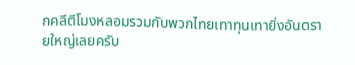กคลีตีโมงหลอมรวมกับพวกไทยเทาทุนเทายิ่งอันตรายใหญ่เลยครับ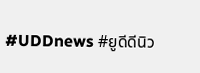#UDDnews #ยูดีดีนิว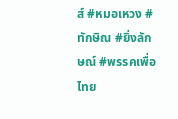ส์ #หมอเหวง #ทักษิณ #ยิ่งลักษณ์ #พรรคเพื่อไทย